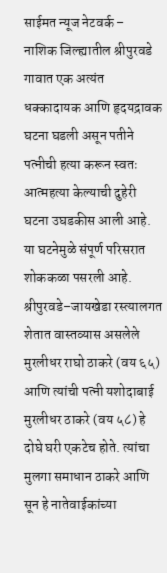साईमत न्यूज नेटवर्क –
नाशिक जिल्ह्यातील श्रीपुरवडे गावात एक अत्यंत धक्कादायक आणि हृदयद्रावक घटना घडली असून पतीने पत्नीची हत्या करून स्वतः आत्महत्या केल्याची दुहेरी घटना उघडकीस आली आहे. या घटनेमुळे संपूर्ण परिसरात शोककळा पसरली आहे.
श्रीपुरवडे–जायखेडा रस्त्यालगत शेतात वास्तव्यास असलेले मुरलीधर राघो ठाकरे (वय ६५) आणि त्यांची पत्नी यशोदाबाई मुरलीधर ठाकरे (वय ५८) हे दोघे घरी एकटेच होते. त्यांचा मुलगा समाधान ठाकरे आणि सून हे नातेवाईकांच्या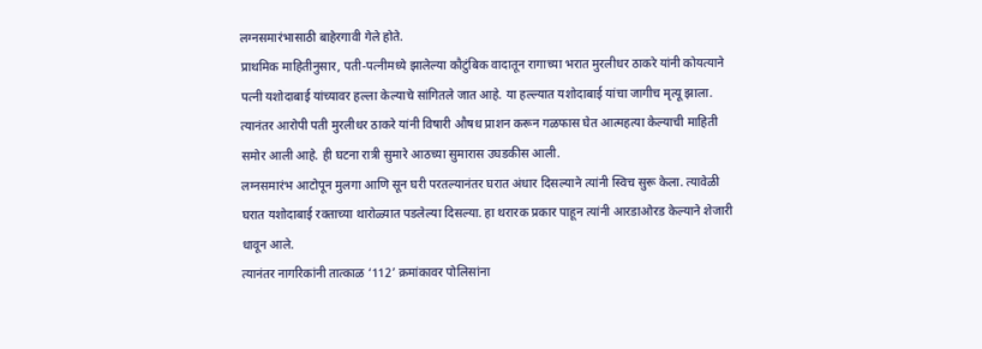लग्नसमारंभासाठी बाहेरगावी गेले होते.
प्राथमिक माहितीनुसार, पती-पत्नीमध्ये झालेल्या कौटुंबिक वादातून रागाच्या भरात मुरलीधर ठाकरे यांनी कोयत्याने पत्नी यशोदाबाई यांच्यावर हल्ला केल्याचे सांगितले जात आहे. या हल्ल्यात यशोदाबाई यांचा जागीच मृत्यू झाला.
त्यानंतर आरोपी पती मुरलीधर ठाकरे यांनी विषारी औषध प्राशन करून गळफास घेत आत्महत्या केल्याची माहिती समोर आली आहे. ही घटना रात्री सुमारे आठच्या सुमारास उघडकीस आली.
लग्नसमारंभ आटोपून मुलगा आणि सून घरी परतल्यानंतर घरात अंधार दिसल्याने त्यांनी स्विच सुरू केला. त्यावेळी घरात यशोदाबाई रक्ताच्या थारोळ्यात पडलेल्या दिसल्या. हा थरारक प्रकार पाहून त्यांनी आरडाओरड केल्याने शेजारी धावून आले.
त्यानंतर नागरिकांनी तात्काळ ‘112’ क्रमांकावर पोलिसांना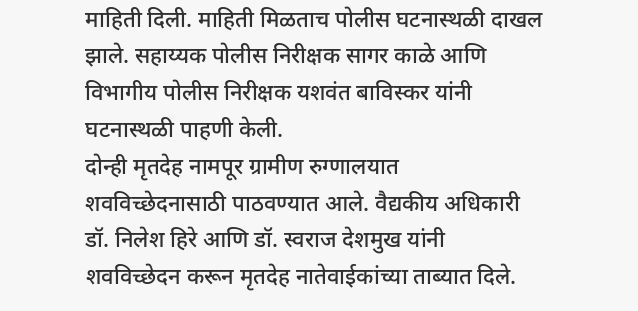माहिती दिली. माहिती मिळताच पोलीस घटनास्थळी दाखल झाले. सहाय्यक पोलीस निरीक्षक सागर काळे आणि विभागीय पोलीस निरीक्षक यशवंत बाविस्कर यांनी घटनास्थळी पाहणी केली.
दोन्ही मृतदेह नामपूर ग्रामीण रुग्णालयात शवविच्छेदनासाठी पाठवण्यात आले. वैद्यकीय अधिकारी डॉ. निलेश हिरे आणि डॉ. स्वराज देशमुख यांनी शवविच्छेदन करून मृतदेह नातेवाईकांच्या ताब्यात दिले.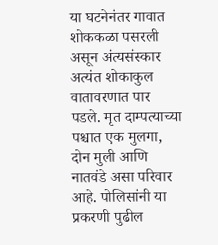या घटनेनंतर गावात शोककळा पसरली असून अंत्यसंस्कार अत्यंत शोकाकुल वातावरणात पार पडले. मृत दाम्पत्याच्या पश्चात एक मुलगा, दोन मुली आणि नातवंडे असा परिवार आहे. पोलिसांनी या प्रकरणी पुढील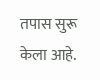तपास सुरू केला आहे.